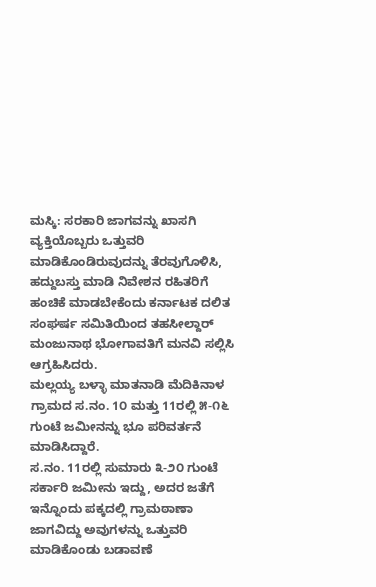ಮಸ್ಕಿ: ಸರಕಾರಿ ಜಾಗವನ್ನು ಖಾಸಗಿ ವ್ಯಕ್ತಿಯೊಬ್ಬರು ಒತ್ತುವರಿ ಮಾಡಿಕೊಂಡಿರುವುದನ್ನು ತೆರವುಗೊಳಿಸಿ, ಹದ್ದುಬಸ್ತು ಮಾಡಿ ನಿವೇಶನ ರಹಿತರಿಗೆ ಹಂಚಿಕೆ ಮಾಡಬೇಕೆಂದು ಕರ್ನಾಟಕ ದಲಿತ ಸಂಘರ್ಷ ಸಮಿತಿಯಿಂದ ತಹಸೀಲ್ದಾರ್ ಮಂಜುನಾಥ ಭೋಗಾವತಿಗೆ ಮನವಿ ಸಲ್ಲಿಸಿ ಆಗ್ರಹಿಸಿದರು.
ಮಲ್ಲಯ್ಯ ಬಳ್ಳಾ ಮಾತನಾಡಿ ಮೆದಿಕಿನಾಳ ಗ್ರಾಮದ ಸ.ನಂ. 1೦ ಮತ್ತು 11ರಲ್ಲಿ ೫-೧೬ ಗುಂಟೆ ಜಮೀನನ್ನು ಭೂ ಪರಿವರ್ತನೆ ಮಾಡಿಸಿದ್ದಾರೆ.
ಸ.ನಂ. 11ರಲ್ಲಿ ಸುಮಾರು ೩-೨೦ ಗುಂಟೆ ಸರ್ಕಾರಿ ಜಮೀನು ಇದ್ದು, ಅದರ ಜತೆಗೆ ಇನ್ನೊಂದು ಪಕ್ಕದಲ್ಲಿ ಗ್ರಾಮಠಾಣಾ ಜಾಗವಿದ್ದು ಅವುಗಳನ್ನು ಒತ್ತುವರಿ ಮಾಡಿಕೊಂಡು ಬಡಾವಣೆ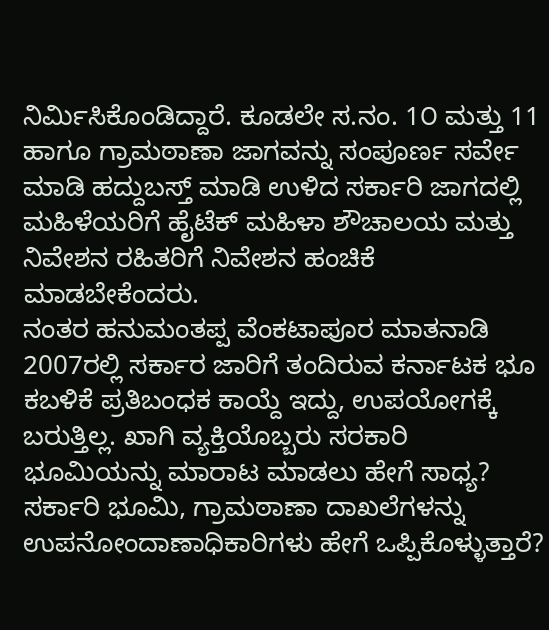ನಿರ್ಮಿಸಿಕೊಂಡಿದ್ದಾರೆ. ಕೂಡಲೇ ಸ.ನಂ. 1೦ ಮತ್ತು 11 ಹಾಗೂ ಗ್ರಾಮಠಾಣಾ ಜಾಗವನ್ನು ಸಂಪೂರ್ಣ ಸರ್ವೇ ಮಾಡಿ ಹದ್ದುಬಸ್ತ್ ಮಾಡಿ ಉಳಿದ ಸರ್ಕಾರಿ ಜಾಗದಲ್ಲಿ ಮಹಿಳೆಯರಿಗೆ ಹೈಟೆಕ್ ಮಹಿಳಾ ಶೌಚಾಲಯ ಮತ್ತು ನಿವೇಶನ ರಹಿತರಿಗೆ ನಿವೇಶನ ಹಂಚಿಕೆ ಮಾಡಬೇಕೆಂದರು.
ನಂತರ ಹನುಮಂತಪ್ಪ ವೆಂಕಟಾಪೂರ ಮಾತನಾಡಿ 2007ರಲ್ಲಿ ಸರ್ಕಾರ ಜಾರಿಗೆ ತಂದಿರುವ ಕರ್ನಾಟಕ ಭೂ ಕಬಳಿಕೆ ಪ್ರತಿಬಂಧಕ ಕಾಯ್ದೆ ಇದ್ದು, ಉಪಯೋಗಕ್ಕೆ ಬರುತ್ತಿಲ್ಲ. ಖಾಗಿ ವ್ಯಕ್ತಿಯೊಬ್ಬರು ಸರಕಾರಿ ಭೂಮಿಯನ್ನು ಮಾರಾಟ ಮಾಡಲು ಹೇಗೆ ಸಾಧ್ಯ? ಸರ್ಕಾರಿ ಭೂಮಿ, ಗ್ರಾಮಠಾಣಾ ದಾಖಲೆಗಳನ್ನು ಉಪನೋಂದಾಣಾಧಿಕಾರಿಗಳು ಹೇಗೆ ಒಪ್ಪಿಕೊಳ್ಳುತ್ತಾರೆ?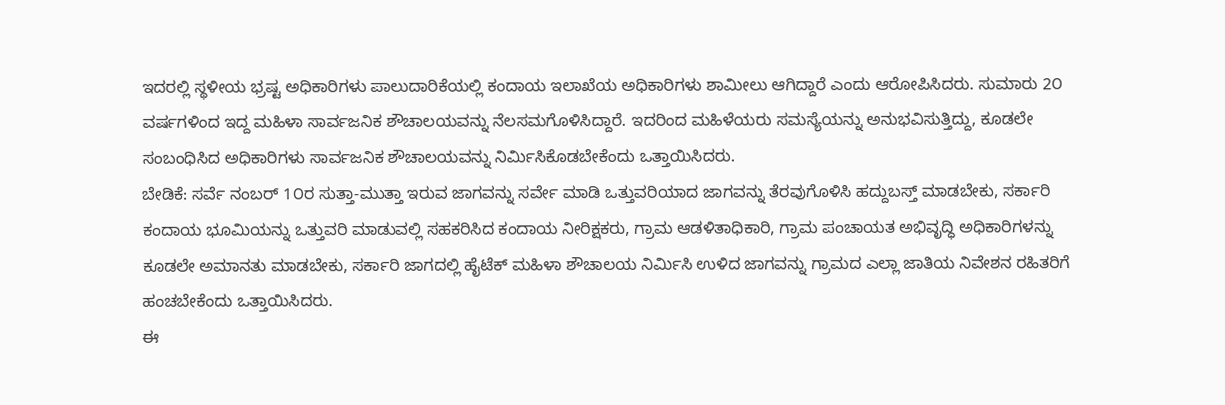ಇದರಲ್ಲಿ ಸ್ಥಳೀಯ ಭ್ರಷ್ಟ ಅಧಿಕಾರಿಗಳು ಪಾಲುದಾರಿಕೆಯಲ್ಲಿ ಕಂದಾಯ ಇಲಾಖೆಯ ಅಧಿಕಾರಿಗಳು ಶಾಮೀಲು ಆಗಿದ್ದಾರೆ ಎಂದು ಆರೋಪಿಸಿದರು. ಸುಮಾರು 2೦ ವರ್ಷಗಳಿಂದ ಇದ್ದ ಮಹಿಳಾ ಸಾರ್ವಜನಿಕ ಶೌಚಾಲಯವನ್ನು ನೆಲಸಮಗೊಳಿಸಿದ್ದಾರೆ. ಇದರಿಂದ ಮಹಿಳೆಯರು ಸಮಸ್ಯೆಯನ್ನು ಅನುಭವಿಸುತ್ತಿದ್ದು, ಕೂಡಲೇ ಸಂಬಂಧಿಸಿದ ಅಧಿಕಾರಿಗಳು ಸಾರ್ವಜನಿಕ ಶೌಚಾಲಯವನ್ನು ನಿರ್ಮಿಸಿಕೊಡಬೇಕೆಂದು ಒತ್ತಾಯಿಸಿದರು.
ಬೇಡಿಕೆ: ಸರ್ವೆ ನಂಬರ್ 1೦ರ ಸುತ್ತಾ-ಮುತ್ತಾ ಇರುವ ಜಾಗವನ್ನು ಸರ್ವೇ ಮಾಡಿ ಒತ್ತುವರಿಯಾದ ಜಾಗವನ್ನು ತೆರವುಗೊಳಿಸಿ ಹದ್ದುಬಸ್ತ್ ಮಾಡಬೇಕು, ಸರ್ಕಾರಿ ಕಂದಾಯ ಭೂಮಿಯನ್ನು ಒತ್ತುವರಿ ಮಾಡುವಲ್ಲಿ ಸಹಕರಿಸಿದ ಕಂದಾಯ ನೀರಿಕ್ಷಕರು, ಗ್ರಾಮ ಆಡಳಿತಾಧಿಕಾರಿ, ಗ್ರಾಮ ಪಂಚಾಯತ ಅಭಿವೃದ್ಧಿ ಅಧಿಕಾರಿಗಳನ್ನು ಕೂಡಲೇ ಅಮಾನತು ಮಾಡಬೇಕು, ಸರ್ಕಾರಿ ಜಾಗದಲ್ಲಿ ಹೈಟೆಕ್ ಮಹಿಳಾ ಶೌಚಾಲಯ ನಿರ್ಮಿಸಿ ಉಳಿದ ಜಾಗವನ್ನು ಗ್ರಾಮದ ಎಲ್ಲಾ ಜಾತಿಯ ನಿವೇಶನ ರಹಿತರಿಗೆ ಹಂಚಬೇಕೆಂದು ಒತ್ತಾಯಿಸಿದರು.
ಈ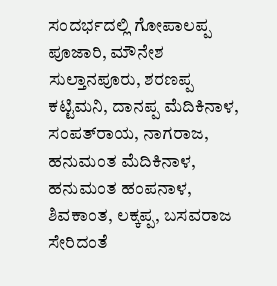ಸಂದರ್ಭದಲ್ಲಿ ಗೋಪಾಲಪ್ಪ ಪೂಜಾರಿ, ಮೌನೇಶ ಸುಲ್ತಾನಪೂರು, ಶರಣಪ್ಪ ಕಟ್ಟಿಮನಿ, ದಾನಪ್ಪ ಮೆದಿಕಿನಾಳ, ಸಂಪತ್‌ರಾಯ, ನಾಗರಾಜ, ಹನುಮಂತ ಮೆದಿಕಿನಾಳ, ಹನುಮಂತ ಹಂಪನಾಳ, ಶಿವಕಾಂತ, ಲಕ್ಕಪ್ಪ, ಬಸವರಾಜ ಸೇರಿದಂತೆ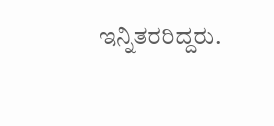ಇನ್ನಿತರರಿದ್ದರು.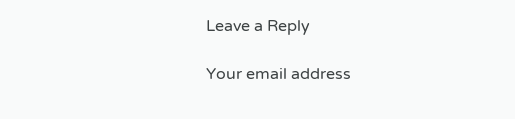Leave a Reply

Your email address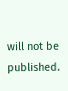will not be published.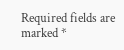Required fields are marked *